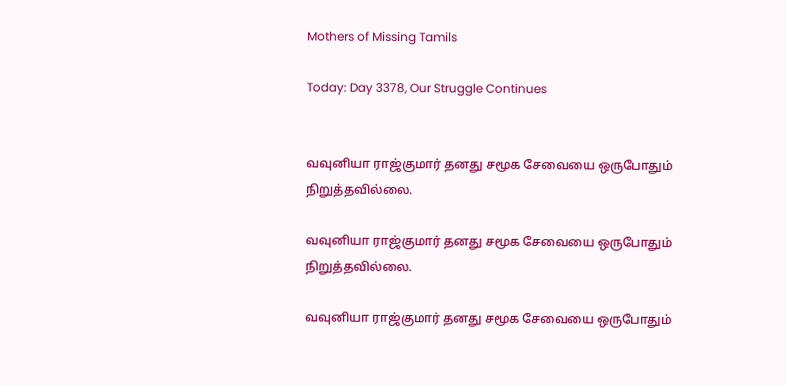Mothers of Missing Tamils

Today: Day 3378, Our Struggle Continues


வவுனியா ராஜ்குமார் தனது சமூக சேவையை ஒருபோதும் நிறுத்தவில்லை.

வவுனியா ராஜ்குமார் தனது சமூக சேவையை ஒருபோதும் நிறுத்தவில்லை.

வவுனியா ராஜ்குமார் தனது சமூக சேவையை ஒருபோதும்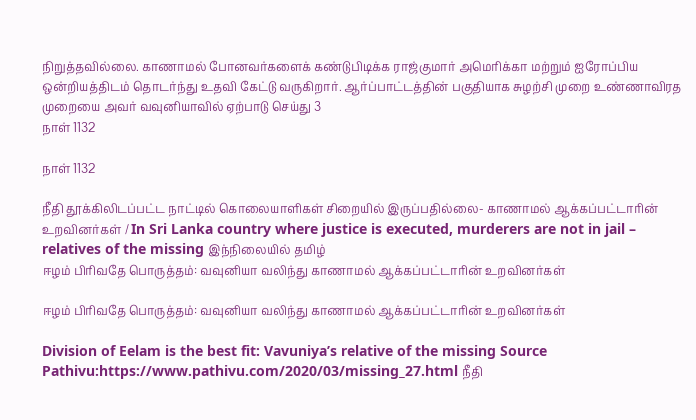நிறுத்தவில்லை. காணாமல் போனவர்களைக் கண்டுபிடிக்க ராஜ்குமார் அமெரிக்கா மற்றும் ஐரோப்பிய ஒன்றியத்திடம் தொடர்ந்து உதவி கேட்டு வருகிறார். ஆர்ப்பாட்டத்தின் பகுதியாக சுழற்சி முறை உண்ணாவிரத முறையை அவர் வவுனியாவில் ஏற்பாடு செய்து 3
நாள் 1132

நாள் 1132

நீதி தூக்கிலிடப்பட்ட நாட்டில் கொலையாளிகள் சிறையில் இருப்பதில்லை- காணாமல் ஆக்கப்பட்டாரின் உறவினர்கள் / In Sri Lanka country where justice is executed, murderers are not in jail – relatives of the missing இந்நிலையில் தமிழ்
ஈழம் பிரிவதே பொருத்தம்: வவுனியா வலிந்து காணாமல் ஆக்கப்பட்டாரின் உறவினர்கள்

ஈழம் பிரிவதே பொருத்தம்: வவுனியா வலிந்து காணாமல் ஆக்கப்பட்டாரின் உறவினர்கள்

Division of Eelam is the best fit: Vavuniya’s relative of the missing Source Pathivu:https://www.pathivu.com/2020/03/missing_27.html நீதி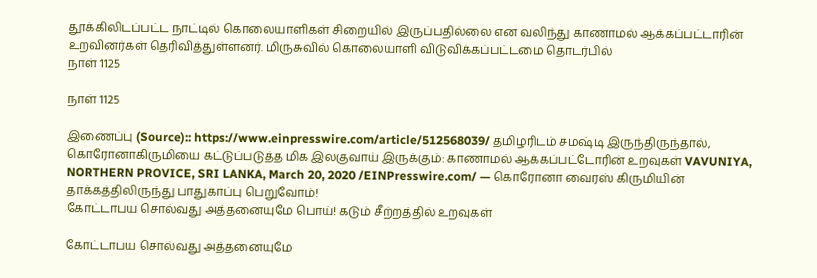தூக்கிலிடப்பட்ட நாட்டில் கொலையாளிகள் சிறையில் இருப்பதில்லை என வலிந்து காணாமல் ஆக்கப்பட்டாரின் உறவினர்கள் தெரிவித்துள்ளனர். மிருசுவில் கொலையாளி விடுவிக்கப்பட்டமை தொடர்பில்
நாள் 1125

நாள் 1125

இணைப்பு (Source):: https://www.einpresswire.com/article/512568039/ தமிழரிடம் சமஷ்டி இருந்திருந்தால், கொரோனாகிருமியை கட்டுப்படுத்த மிக இலகுவாய் இருக்கும்: காணாமல் ஆக்கப்பட்டோரின் உறவுகள் VAVUNIYA, NORTHERN PROVICE, SRI LANKA, March 20, 2020 /EINPresswire.com/ — கொரோனா வைரஸ் கிருமியின் தாக்கத்திலிருந்து பாதுகாப்பு பெறுவோம்!
கோட்டாபய சொல்வது அத்தனையுமே பொய்! கடும் சீற்றத்தில் உறவுகள்

கோட்டாபய சொல்வது அத்தனையுமே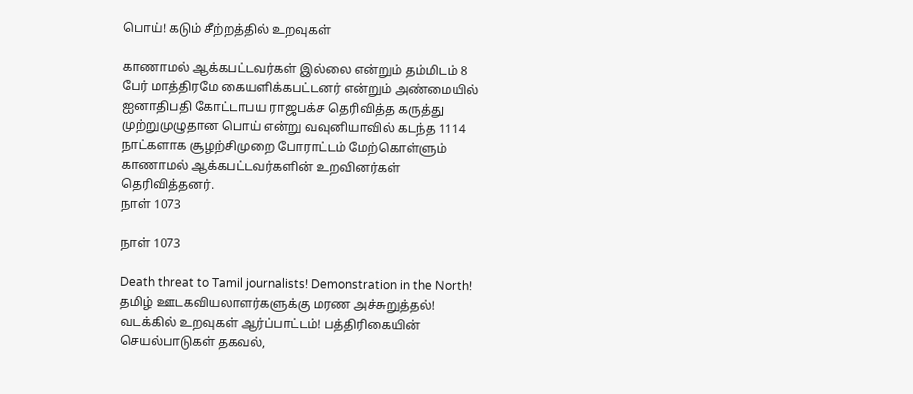பொய்! கடும் சீற்றத்தில் உறவுகள்

காணாமல் ஆக்கபட்டவர்கள் இல்லை என்றும் தம்மிடம் 8 பேர் மாத்திரமே கையளிக்கபட்டனர் என்றும் அண்மையில் ஐனாதிபதி கோட்டாபய ராஜபக்ச தெரிவித்த கருத்து முற்றுமுழுதான பொய் என்று வவுனியாவில் கடந்த 1114 நாட்களாக சூழற்சிமுறை போராட்டம் மேற்கொள்ளும் காணாமல் ஆக்கபட்டவர்களின் உறவினர்கள் தெரிவித்தனர்.
நாள் 1073

நாள் 1073

Death threat to Tamil journalists! Demonstration in the North! தமிழ் ஊடகவியலாளர்களுக்கு மரண அச்சுறுத்தல்! வடக்கில் உறவுகள் ஆர்ப்பாட்டம்! பத்திரிகையின் செயல்பாடுகள் தகவல்,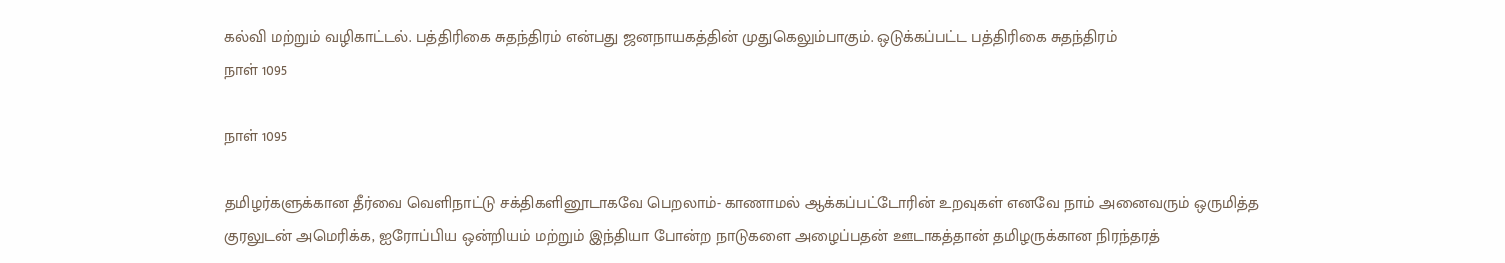கல்வி மற்றும் வழிகாட்டல். பத்திரிகை சுதந்திரம் என்பது ஜனநாயகத்தின் முதுகெலும்பாகும். ஒடுக்கப்பட்ட பத்திரிகை சுதந்திரம்
நாள் 1095

நாள் 1095

தமிழர்களுக்கான தீர்வை வெளிநாட்டு சக்திகளினூடாகவே பெறலாம்- காணாமல் ஆக்கப்பட்டோரின் உறவுகள் எனவே நாம் அனைவரும் ஒருமித்த குரலுடன் அமெரிக்க, ஐரோப்பிய ஒன்றியம் மற்றும் இந்தியா போன்ற நாடுகளை அழைப்பதன் ஊடாகத்தான் தமிழருக்கான நிரந்தரத்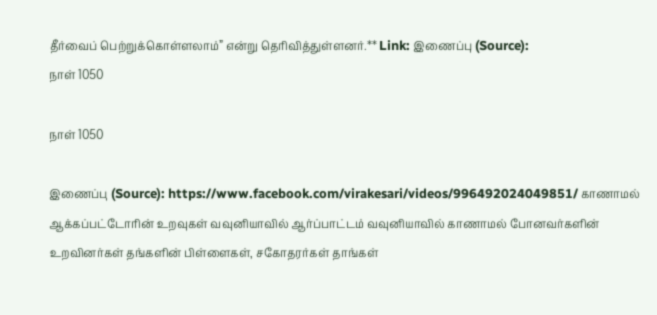தீர்வைப் பெற்றுக்கொள்ளலாம்” என்று தெரிவித்துள்ளனர்.** Link: இணைப்பு (Source):
நாள் 1050

நாள் 1050

இணைப்பு (Source): https://www.facebook.com/virakesari/videos/996492024049851/ காணாமல் ஆக்கப்பட்டோரின் உறவுகள் வவுனியாவில் ஆர்ப்பாட்டம் வவுனியாவில் காணாமல் போனவர்களின் உறவினர்கள் தங்களின் பிள்ளைகள், சகோதரர்கள் தாங்கள்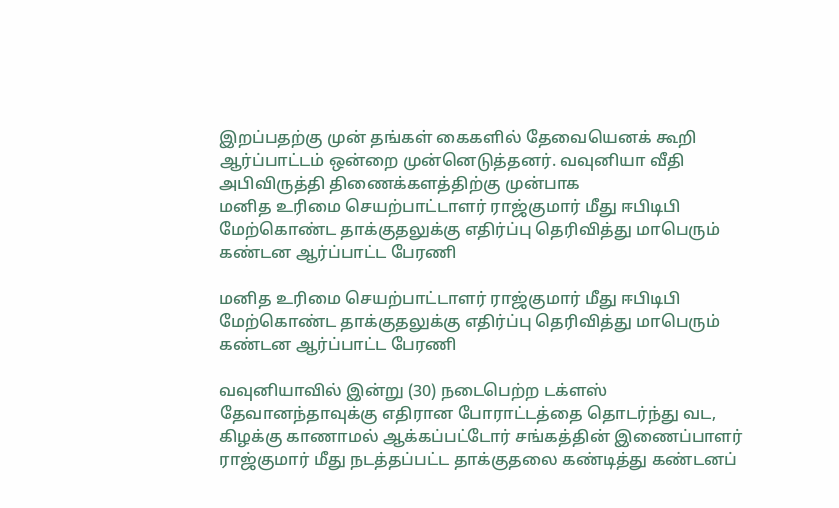இறப்பதற்கு முன் தங்கள் கைகளில் தேவையெனக் கூறி ஆர்ப்பாட்டம் ஒன்றை முன்னெடுத்தனர். வவுனியா வீதி அபிவிருத்தி திணைக்களத்திற்கு முன்பாக
மனித உரிமை செயற்பாட்டாளர் ராஜ்குமார் மீது ஈபிடிபி மேற்கொண்ட தாக்குதலுக்கு எதிர்ப்பு தெரிவித்து மாபெரும் கண்டன ஆர்ப்பாட்ட பேரணி

மனித உரிமை செயற்பாட்டாளர் ராஜ்குமார் மீது ஈபிடிபி மேற்கொண்ட தாக்குதலுக்கு எதிர்ப்பு தெரிவித்து மாபெரும் கண்டன ஆர்ப்பாட்ட பேரணி

வவுனியாவில் இன்று (30) நடைபெற்ற டக்ளஸ் தேவானந்தாவுக்கு எதிரான போராட்டத்தை தொடர்ந்து வட, கிழக்கு காணாமல் ஆக்கப்பட்டோர் சங்கத்தின் இணைப்பாளர் ராஜ்குமார் மீது நடத்தப்பட்ட தாக்குதலை கண்டித்து கண்டனப்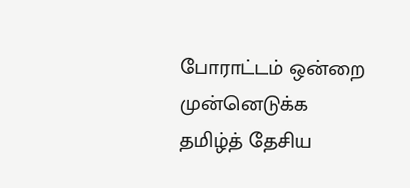போராட்டம் ஒன்றை முன்னெடுக்க தமிழ்த் தேசிய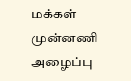மக்கள் முன்னணி அழைப்பு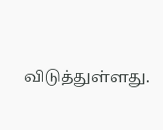விடுத்துள்ளது.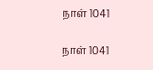நாள் 1041

நாள் 1041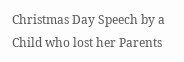Christmas Day Speech by a Child who lost her Parents